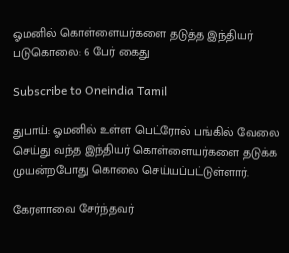ஓமனில் கொள்ளையர்களை தடுத்த இந்தியர் படுகொலை: 6 பேர் கைது

Subscribe to Oneindia Tamil

துபாய்: ஓமனில் உள்ள பெட்ரோல் பங்கில் வேலை செய்து வந்த இந்தியர் கொள்ளையர்களை தடுக்க முயன்றபோது கொலை செய்யப்பட்டுள்ளார்.

கேரளாவை சேர்ந்தவர்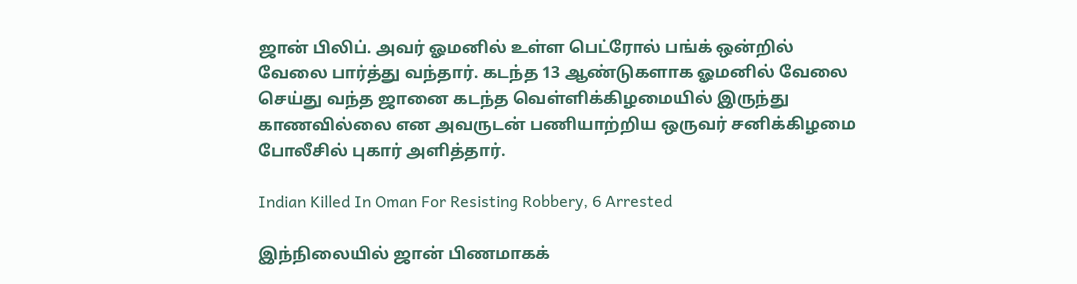ஜான் பிலிப். அவர் ஓமனில் உள்ள பெட்ரோல் பங்க் ஒன்றில் வேலை பார்த்து வந்தார். கடந்த 13 ஆண்டுகளாக ஓமனில் வேலை செய்து வந்த ஜானை கடந்த வெள்ளிக்கிழமையில் இருந்து காணவில்லை என அவருடன் பணியாற்றிய ஒருவர் சனிக்கிழமை போலீசில் புகார் அளித்தார்.

Indian Killed In Oman For Resisting Robbery, 6 Arrested

இந்நிலையில் ஜான் பிணமாகக்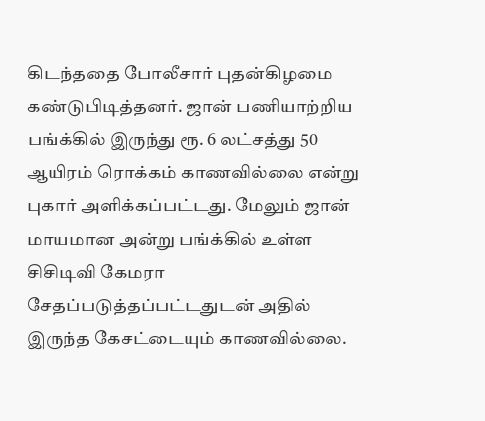கிடந்ததை போலீசார் புதன்கிழமை கண்டுபிடித்தனர். ஜான் பணியாற்றிய பங்க்கில் இருந்து ரூ. 6 லட்சத்து 50 ஆயிரம் ரொக்கம் காணவில்லை என்று புகார் அளிக்கப்பட்டது. மேலும் ஜான் மாயமான அன்று பங்க்கில் உள்ள சிசிடிவி கேமரா சேதப்படுத்தப்பட்டதுடன் அதில் இருந்த கேசட்டையும் காணவில்லை.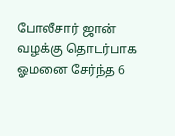போலீசார் ஜான் வழக்கு தொடர்பாக ஓமனை சேர்ந்த 6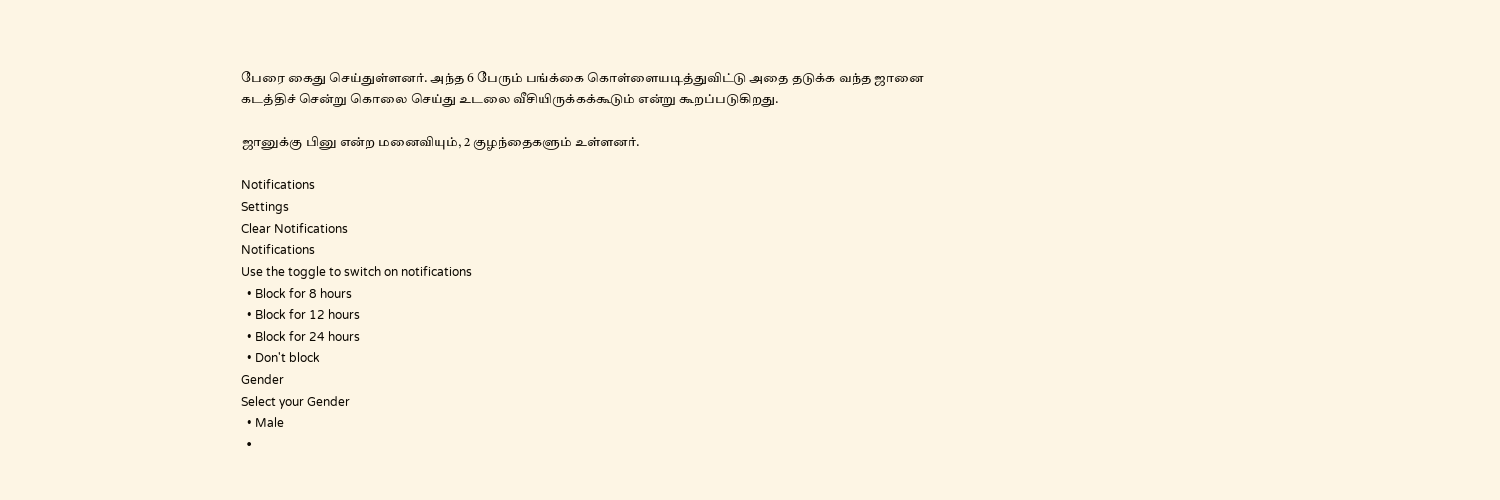பேரை கைது செய்துள்ளனர். அந்த 6 பேரும் பங்க்கை கொள்ளையடித்துவிட்டு அதை தடுக்க வந்த ஜானை கடத்திச் சென்று கொலை செய்து உடலை வீசியிருக்கக்கூடும் என்று கூறப்படுகிறது.

ஜானுக்கு பினு என்ற மனைவியும், 2 குழந்தைகளும் உள்ளனர்.

Notifications
Settings
Clear Notifications
Notifications
Use the toggle to switch on notifications
  • Block for 8 hours
  • Block for 12 hours
  • Block for 24 hours
  • Don't block
Gender
Select your Gender
  • Male
  •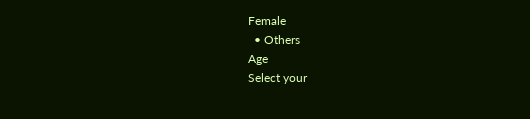Female
  • Others
Age
Select your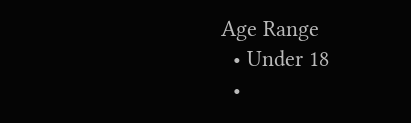Age Range
  • Under 18
  •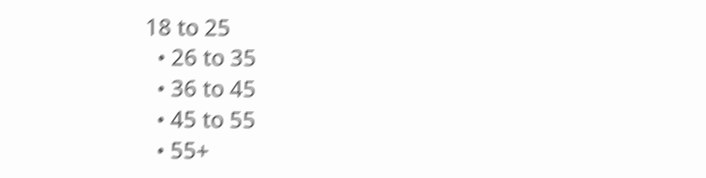18 to 25
  • 26 to 35
  • 36 to 45
  • 45 to 55
  • 55+